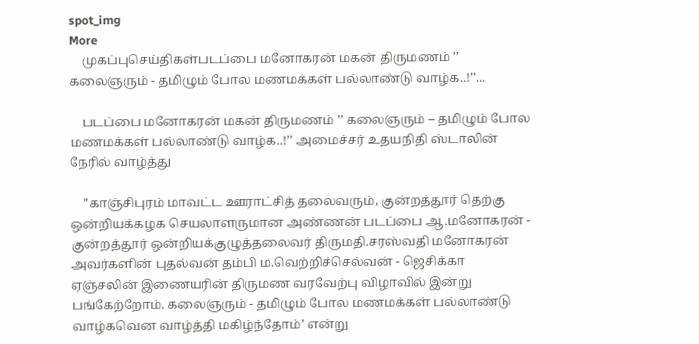spot_img
More
    முகப்புசெய்திகள்படப்பை மனோகரன் மகன் திருமணம் ’’ கலைஞரும் - தமிழும் போல மணமக்கள் பல்லாண்டு வாழ்க..!’’...

    படப்பை மனோகரன் மகன் திருமணம் ’’ கலைஞரும் – தமிழும் போல மணமக்கள் பல்லாண்டு வாழ்க..!’’ அமைச்சர் உதயநிதி ஸ்டாலின் நேரில் வாழ்த்து

    '’காஞ்சிபுரம் மாவட்ட ஊராட்சித் தலைவரும், குன்றத்தூர் தெற்கு ஒன்றியக்கழக செயலாளருமான அண்ணன் படப்பை ஆ.மனோகரன் - குன்றத்தூர் ஒன்றியக்குழுத்தலைவர் திருமதி.சரஸ்வதி மனோகரன் அவர்களின் புதல்வன் தம்பி ம.வெற்றிச்செல்வன் - ஜெசிக்கா ஏஞ்சலின் இணையரின் திருமண வரவேற்பு விழாவில் இன்று பங்கேற்றோம். கலைஞரும் - தமிழும் போல மணமக்கள் பல்லாண்டு வாழ்கவென வாழ்த்தி மகிழ்ந்தோம்’ என்று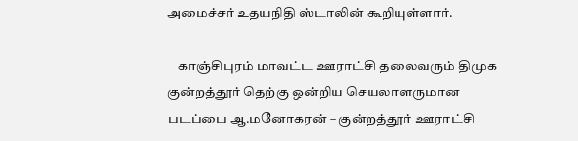அமைச்சர் உதயநிதி ஸ்டாலின் கூறியுள்ளார்.

    காஞ்சிபுரம் மாவட்ட ஊராட்சி தலைவரும் திமுக குன்றத்தூர் தெற்கு ஒன்றிய செயலாளருமான படப்பை ஆ.மனோகரன் – குன்றத்தூர் ஊராட்சி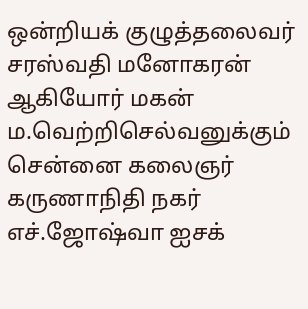ஒன்றியக் குழுத்தலைவர் சரஸ்வதி மனோகரன் ஆகியோர் மகன் ம.வெற்றிசெல்வனுக்கும் சென்னை கலைஞர் கருணாநிதி நகர் எச்.ஜோஷ்வா ஐசக்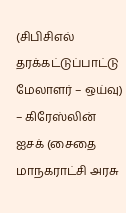(சிபிசிஎல் தரக்கட்டுப்பாட்டு மேலாளர் – ஒய்வு) – கிரேஸ்லின் ஐசக் (சைதை மாநகராட்சி அரசு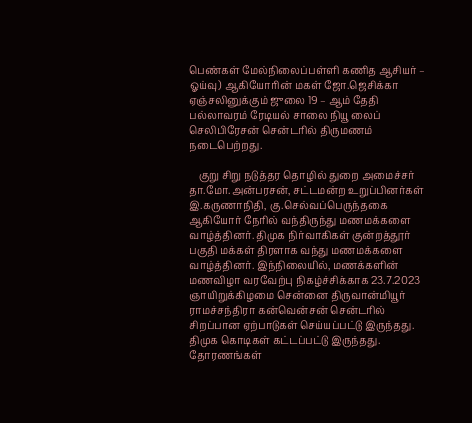பெண்கள் மேல்நிலைப்பள்ளி கணித ஆசியர் – ஓய்வு) ஆகியோரின் மகள் ஜோ.ஜெசிக்கா ஏஞ்சலினுக்கும் ஜுலை 19 – ஆம் தேதி பல்லாவரம் ரேடியல் சாலை நியூ லைப் செலிபிரேசன் சென்டரில் திருமணம் நடைபெற்றது.

    குறு சிறு நடுத்தர தொழில் துறை அமைச்சர் தா.மோ.அன்பரசன், சட்டமன்ற உறுப்பினர்கள் இ.கருணாநிதி, கு.செல்வப்பெருந்தகை ஆகியோர் நேரில் வந்திருந்து மணமக்களை வாழ்த்தினர். திமுக நிர்வாகிகள் குன்றத்தூர் பகுதி மக்கள் திரளாக வந்து மணமக்களை வாழ்த்தினர். இந்நிலையில், மணக்களின் மணவிழா வரவேற்பு நிகழ்ச்சிக்காக 23.7.2023 ஞாயிறுக்கிழமை சென்னை திருவான்மியூர் ராமச்சந்திரா கன்வென்சன் சென்டரில் சிறப்பான ஏற்பாடுகள் செய்யப்பட்டு இருந்தது. திமுக கொடிகள் கட்டப்பட்டு இருந்தது. தோரணங்கள்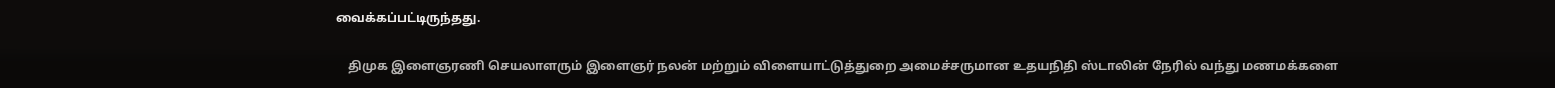வைக்கப்பட்டிருந்தது.

    திமுக இளைஞரணி செயலாளரும் இளைஞர் நலன் மற்றும் விளையாட்டுத்துறை அமைச்சருமான உதயநிதி ஸ்டாலின் நேரில் வந்து மணமக்களை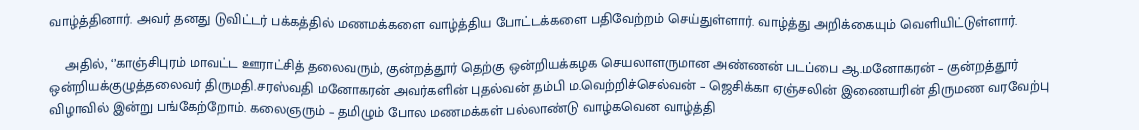வாழ்த்தினார். அவர் தனது டுவிட்டர் பக்கத்தில் மணமக்களை வாழ்த்திய போட்டக்களை பதிவேற்றம் செய்துள்ளார். வாழ்த்து அறிக்கையும் வெளியிட்டுள்ளார்.

    அதில், ‘’காஞ்சிபுரம் மாவட்ட ஊராட்சித் தலைவரும், குன்றத்தூர் தெற்கு ஒன்றியக்கழக செயலாளருமான அண்ணன் படப்பை ஆ.மனோகரன் – குன்றத்தூர் ஒன்றியக்குழுத்தலைவர் திருமதி.சரஸ்வதி மனோகரன் அவர்களின் புதல்வன் தம்பி ம.வெற்றிச்செல்வன் – ஜெசிக்கா ஏஞ்சலின் இணையரின் திருமண வரவேற்பு விழாவில் இன்று பங்கேற்றோம். கலைஞரும் – தமிழும் போல மணமக்கள் பல்லாண்டு வாழ்கவென வாழ்த்தி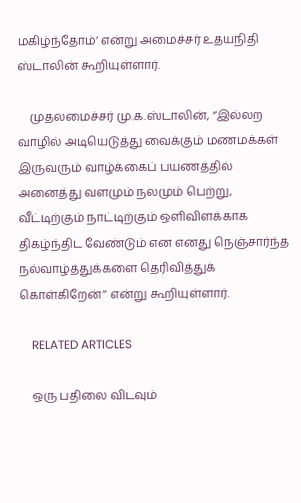மகிழ்ந்தோம்’ என்று அமைச்சர் உதயநிதி ஸ்டாலின் கூறியுள்ளார்.

    முதலமைச்சர் மு.க.ஸ்டாலின், ‘’இல்லற வாழில் அடியெடுத்து வைக்கும் மணமக்கள் இருவரும் வாழ்க்கைப் பயணத்தில் அனைத்து வளமும் நலமும் பெற்று, வீட்டிற்கும் நாட்டிற்கும் ஒளிவிளக்காக திகழ்ந்திட வேண்டும் என எனது நெஞ்சார்ந்த நல்வாழ்த்துக்களை தெரிவித்துக் கொள்கிறேன்’’ என்று கூறியுள்ளார்.

    RELATED ARTICLES

    ஒரு பதிலை விடவும்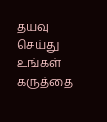தயவு செய்து உங்கள் கருத்தை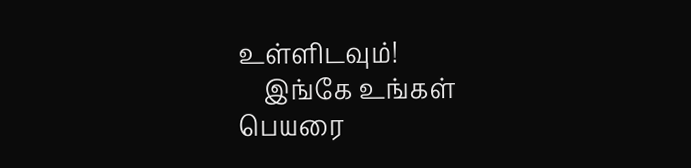உள்ளிடவும்!
    இங்கே உங்கள் பெயரை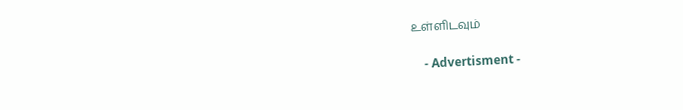உள்ளிடவும்

    - Advertisment -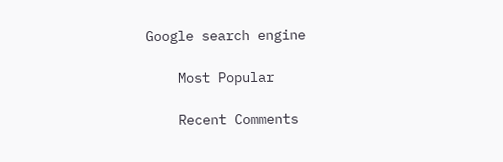Google search engine

    Most Popular

    Recent Comments